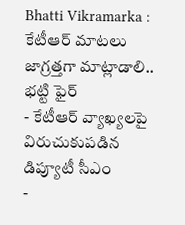Bhatti Vikramarka : కేటీఆర్ మాటలు జాగ్రత్తగా మాట్లాడాలి.. భట్టి ఫైర్
- కేటీఆర్ వ్యాఖ్యలపై విరుచుకుపడిన డిప్యూటీ సీఎం
-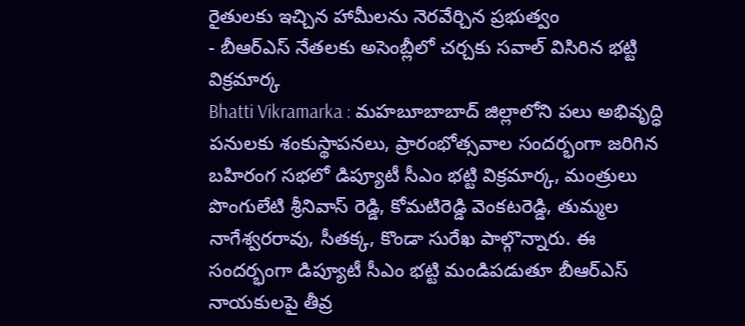రైతులకు ఇచ్చిన హామీలను నెరవేర్చిన ప్రభుత్వం
- బీఆర్ఎస్ నేతలకు అసెంబ్లీలో చర్చకు సవాల్ విసిరిన భట్టి విక్రమార్క
Bhatti Vikramarka : మహబూబాబాద్ జిల్లాలోని పలు అభివృద్ధి పనులకు శంకుస్థాపనలు, ప్రారంభోత్సవాల సందర్భంగా జరిగిన బహిరంగ సభలో డిప్యూటీ సీఎం భట్టి విక్రమార్క, మంత్రులు పొంగులేటి శ్రీనివాస్ రెడ్డి, కోమటిరెడ్డి వెంకటరెడ్డి, తుమ్మల నాగేశ్వరరావు, సీతక్క, కొండా సురేఖ పాల్గొన్నారు. ఈ సందర్భంగా డిప్యూటీ సీఎం భట్టి మండిపడుతూ బీఆర్ఎస్ నాయకులపై తీవ్ర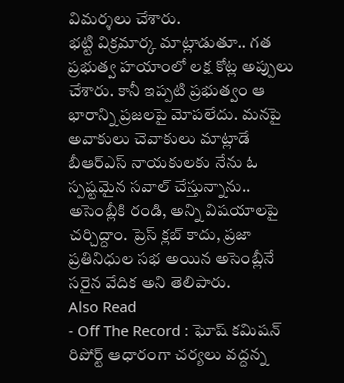విమర్శలు చేశారు.
భట్టి విక్రమార్క మాట్లాడుతూ.. గత ప్రభుత్వ హయాంలో లక్ష కోట్ల అప్పులు చేశారు. కానీ ఇప్పటి ప్రభుత్వం ఆ భారాన్ని ప్రజలపై మోపలేదు. మనపై అవాకులు చెవాకులు మాట్లాడే బీఆర్ఎస్ నాయకులకు నేను ఓ స్పష్టమైన సవాల్ చేస్తున్నాను.. అసెంబ్లీకి రండి, అన్ని విషయాలపై చర్చిద్దాం. ప్రెస్ క్లబ్ కాదు, ప్రజా ప్రతినిధుల సభ అయిన అసెంబ్లీనే సరైన వేదిక అని తెలిపారు.
Also Read
- Off The Record : ఘోష్ కమిషన్ రిపోర్ట్ ఆధారంగా చర్యలు వద్దన్న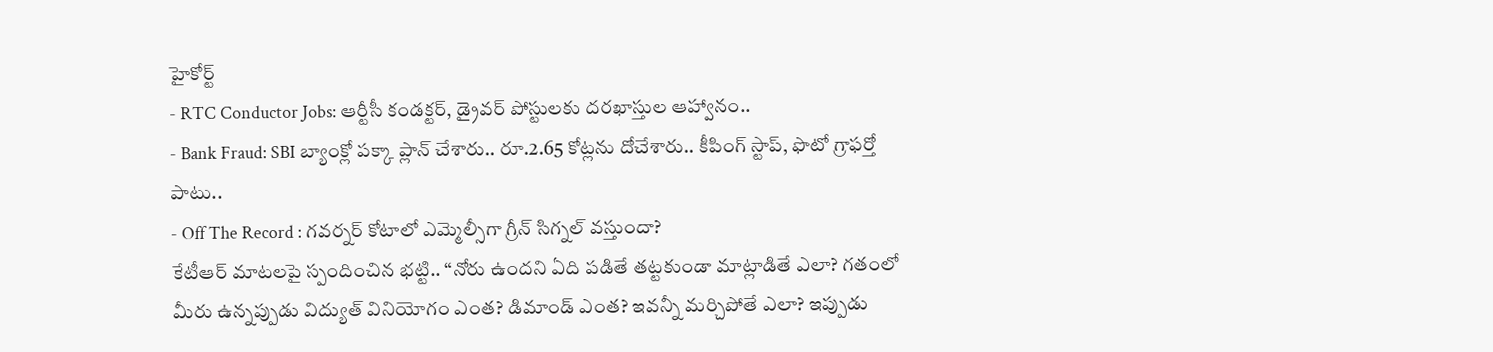హైకోర్ట్
- RTC Conductor Jobs: ఆర్టీసీ కండక్టర్, డ్రైవర్ పోస్టులకు దరఖాస్తుల ఆహ్వానం..
- Bank Fraud: SBI బ్యాంక్లో పక్కా ప్లాన్ చేశారు.. రూ.2.65 కోట్లను దోచేశారు.. కీపింగ్ స్టాప్, ఫొటో గ్రాఫర్తో పాటు..
- Off The Record : గవర్నర్ కోటాలో ఎమ్మెల్సీగా గ్రీన్ సిగ్నల్ వస్తుందా?
కేటీఆర్ మాటలపై స్పందించిన భట్టి.. “నోరు ఉందని ఏది పడితే తట్టకుండా మాట్లాడితే ఎలా? గతంలో మీరు ఉన్నప్పుడు విద్యుత్ వినియోగం ఎంత? డిమాండ్ ఎంత? ఇవన్నీ మర్చిపోతే ఎలా? ఇప్పుడు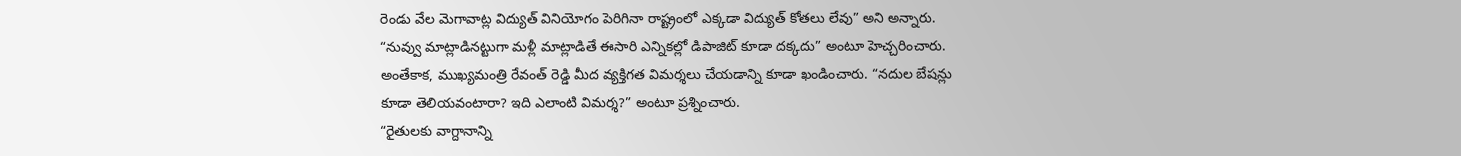రెండు వేల మెగావాట్ల విద్యుత్ వినియోగం పెరిగినా రాష్ట్రంలో ఎక్కడా విద్యుత్ కోతలు లేవు” అని అన్నారు.
“నువ్వు మాట్లాడినట్టుగా మళ్లీ మాట్లాడితే ఈసారి ఎన్నికల్లో డిపాజిట్ కూడా దక్కదు” అంటూ హెచ్చరించారు. అంతేకాక, ముఖ్యమంత్రి రేవంత్ రెడ్డి మీద వ్యక్తిగత విమర్శలు చేయడాన్ని కూడా ఖండించారు. “నదుల బేషన్లు కూడా తెలియవంటారా? ఇది ఎలాంటి విమర్శ?” అంటూ ప్రశ్నించారు.
“రైతులకు వాగ్దానాన్ని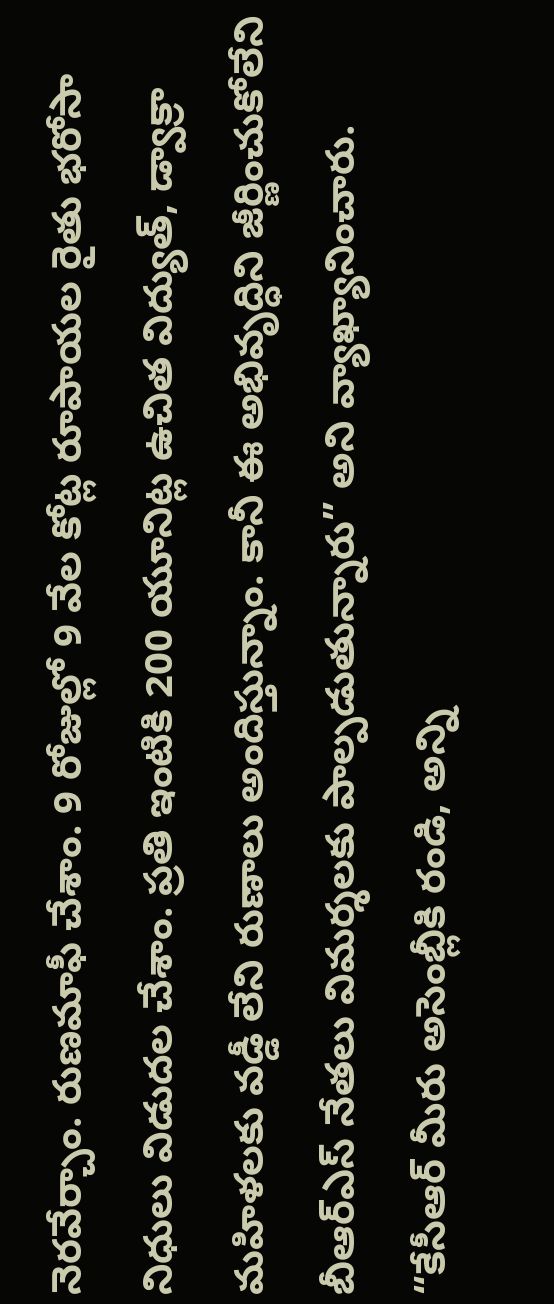నెరవేర్చాం. రుణమాఫీ చేశాం. 9 రోజుల్లో 9 వేల కోట్ల రూపాయల రైతు భరోసా నిధులు విడుదల చేశాం. ప్రతి ఇంటికి 200 యూనిట్ల ఉచిత విద్యుత్, డ్వాక్రా మహిళలకు వడ్డీ లేని రుణాలు అందిస్తున్నాం. కానీ ఈ అభివృద్ధిని జీర్ణించుకోలేని బీఆర్ఎస్ నేతలు విమర్శలకు పాల్పడుతున్నారు” అని వ్యాఖ్యానించారు.
“కేసీఆర్ మీరు అసెంబ్లీకి రండి, అన్ని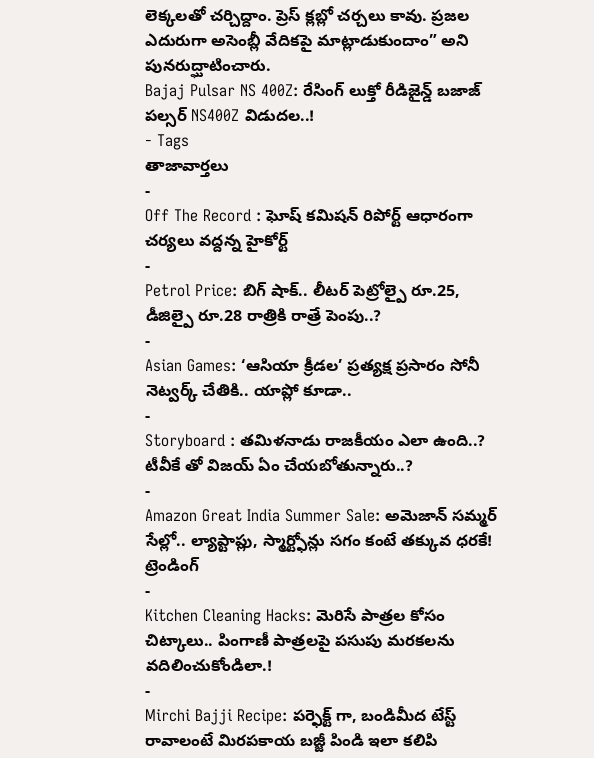లెక్కలతో చర్చిద్దాం. ప్రెస్ క్లబ్లో చర్చలు కావు. ప్రజల ఎదురుగా అసెంబ్లీ వేదికపై మాట్లాడుకుందాం” అని పునరుద్ఘాటించారు.
Bajaj Pulsar NS 400Z: రేసింగ్ లుక్తో రీడిజైన్డ్ బజాజ్ పల్సర్ NS400Z విడుదల..!
- Tags
తాజావార్తలు
-
Off The Record : ఘోష్ కమిషన్ రిపోర్ట్ ఆధారంగా చర్యలు వద్దన్న హైకోర్ట్
-
Petrol Price: బిగ్ షాక్.. లీటర్ పెట్రోల్పై రూ.25, డీజిల్పై రూ.28 రాత్రికి రాత్రే పెంపు..?
-
Asian Games: ‘ఆసియా క్రీడల’ ప్రత్యక్ష ప్రసారం సోనీ నెట్వర్క్ చేతికి.. యాప్లో కూడా..
-
Storyboard : తమిళనాడు రాజకీయం ఎలా ఉంది..? టీవీకే తో విజయ్ ఏం చేయబోతున్నారు..?
-
Amazon Great India Summer Sale: అమెజాన్ సమ్మర్ సేల్లో.. ల్యాప్టాప్లు, స్మార్ట్ఫోన్లు సగం కంటే తక్కువ ధరకే!
ట్రెండింగ్
-
Kitchen Cleaning Hacks: మెరిసే పాత్రల కోసం చిట్కాలు.. పింగాణీ పాత్రలపై పసుపు మరకలను వదిలించుకోండిలా.!
-
Mirchi Bajji Recipe: పర్ఫెక్ట్ గా, బండిమీద టేస్ట్ రావాలంటే మిరపకాయ బజ్జీ పిండి ఇలా కలిపి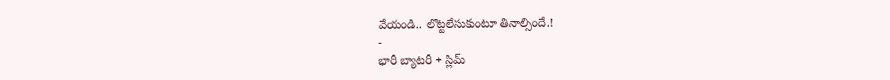వేయండి.. లొట్టలేసుకుంటూ తినాల్సిందే.!
-
భారీ బ్యాటరీ + స్లిమ్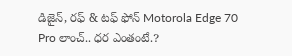డిజైన్, రఫ్ & టఫ్ ఫోన్ Motorola Edge 70 Pro లాంచ్.. ధర ఎంతంటే.?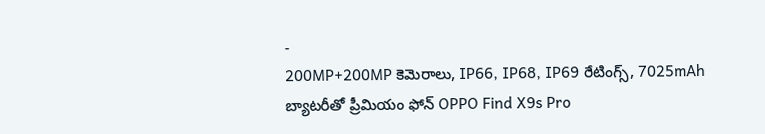-
200MP+200MP కెమెరాలు, IP66, IP68, IP69 రేటింగ్స్, 7025mAh బ్యాటరీతో ప్రీమియం ఫోన్ OPPO Find X9s Pro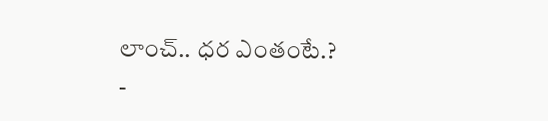లాంచ్.. ధర ఎంతంటే.?
-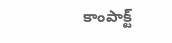కాంపాక్ట్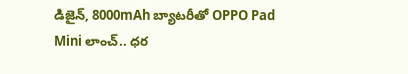డిజైన్, 8000mAh బ్యాటరీతో OPPO Pad Mini లాంచ్.. ధర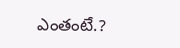ఎంతంటే.?